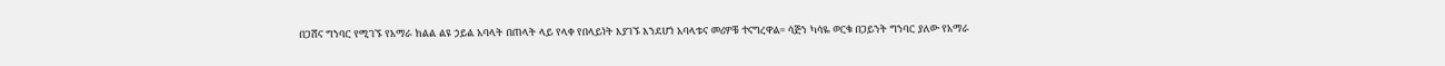በጋሸና ግንባር የሚገኙ የአማራ ክልል ልዩ ኃይል አባላት በጠላት ላይ የላቀ የበላይነት እያገኙ እንደሆነ አባላቱና መሪዎቹ ተናግረዋል። ሳጅን ካሳዬ ወርቁ በጋይንት ግንባር ያለው የአማራ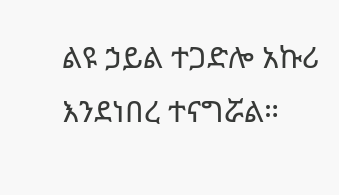ልዩ ኃይል ተጋድሎ አኩሪ እንደነበረ ተናግሯል።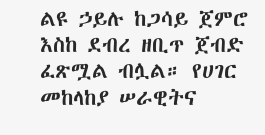ልዩ ኃይሉ ከጋሳይ ጀምሮ እስከ ደብረ ዘቢጥ ጀብድ ፈጽሟል ብሏል። የሀገር መከላከያ ሠራዊትና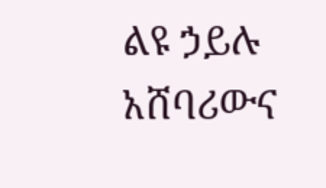ልዩ ኃይሉ አሸባሪውና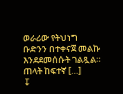ወራሪው የትህነግ ቡድንን በተቀናጀ መልኩ እንደደመሰሱት ገልጿል። ጠላት ከፍተኛ […]
↧